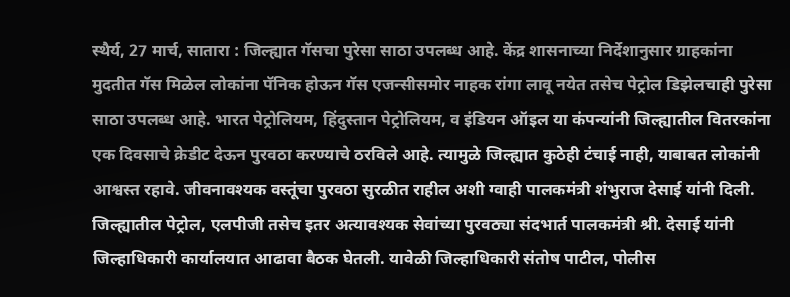स्थैर्य, 27 मार्च, सातारा : जिल्ह्यात गॅसचा पुरेसा साठा उपलब्ध आहे. केंद्र शासनाच्या निर्देशानुसार ग्राहकांना मुदतीत गॅस मिळेल लोकांना पॅनिक होऊन गॅस एजन्सीसमोर नाहक रांगा लावू नयेत तसेच पेट्रोल डिझेलचाही पुरेसा साठा उपलब्ध आहे. भारत पेट्रोलियम, हिंदुस्तान पेट्रोलियम, व इंडियन ऑइल या कंपन्यांनी जिल्ह्यातील वितरकांना एक दिवसाचे क्रेडीट देऊन पुरवठा करण्याचे ठरविले आहे. त्यामुळे जिल्ह्यात कुठेही टंचाई नाही, याबाबत लोकांनी आश्वस्त रहावे. जीवनावश्यक वस्तूंचा पुरवठा सुरळीत राहील अशी ग्वाही पालकमंत्री शंभुराज देसाई यांनी दिली.
जिल्ह्यातील पेट्रोल, एलपीजी तसेच इतर अत्यावश्यक सेवांच्या पुरवठ्या संदभार्त पालकमंत्री श्री. देसाई यांनी जिल्हाधिकारी कार्यालयात आढावा बैठक घेतली. यावेळी जिल्हाधिकारी संतोष पाटील, पोलीस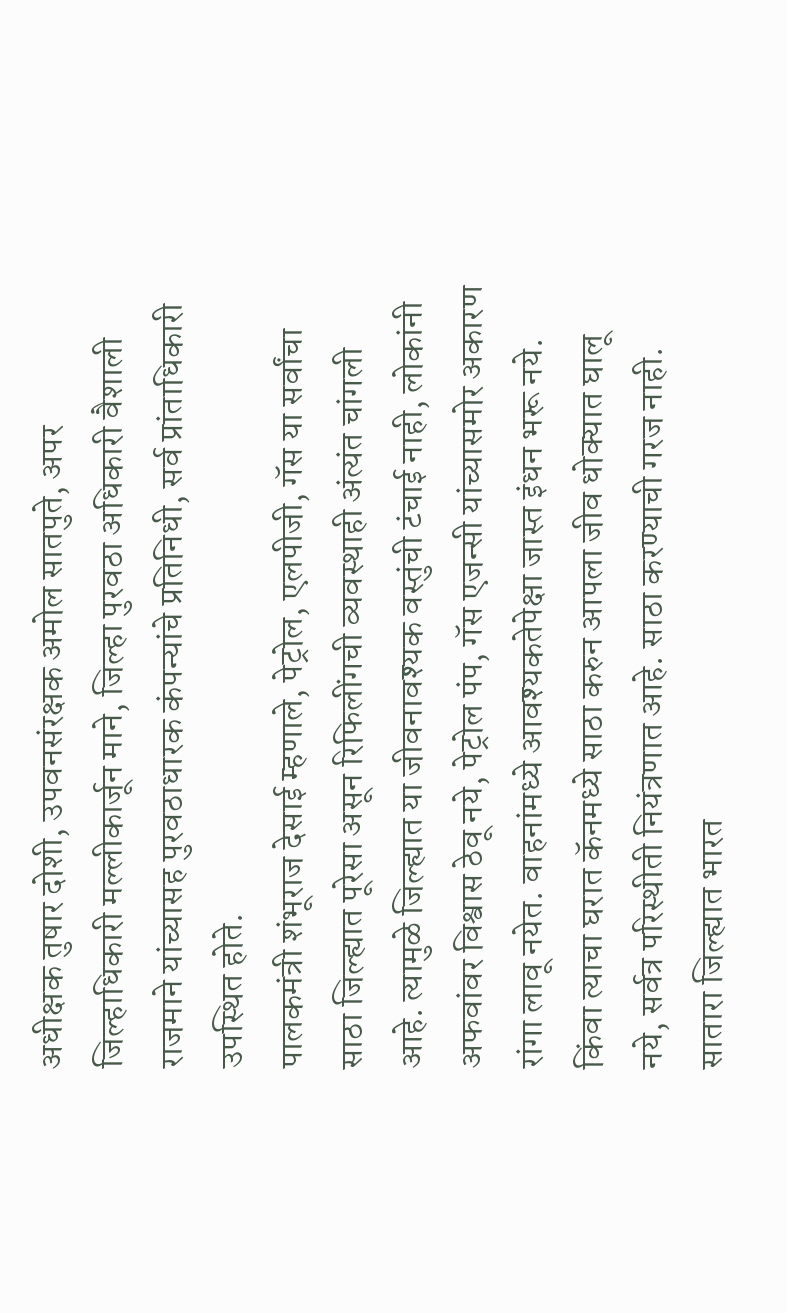अधीक्षक तुषार दोशी, उपवनसंरक्षक अमोल सातपुते, अपर जिल्हाधिकारी मल्लीकार्जून माने, जिल्हा पुरवठा अधिकारी वैशाली राजमाने यांच्यासह पुरवठाधारक कंपन्यांचे प्रतिनिधी, सर्व प्रांताधिकारी उपस्थित होते.
पालकमंत्री शंभूराज देसाई म्हणाले, पेट्रोल, एलपीजी, गॅस या सर्वांचा साठा जिल्ह्यात पूरेसा असून रिफिलींगची व्यवस्थाही अंत्यंत चांगली आहे. त्यामुळे जिल्ह्यात या जीवनावश्यक वस्तुंची टंचाई नाही, लोकांनी अफवांवर विश्वास ठेवू नये, पेट्रोल पंप, गॅस एजन्सी यांच्यासमोर अकारण रांगा लावू नयेत. वाहनांमध्ये आवश्यकतेपेक्षा जास्त इंधन भरू नये. किंवा त्याचा घरात कॅनमध्ये साठा करुन आपला जीव धोक्यात घालू नये, सर्वत्र परिस्थीती नियंत्रणात आहे. साठा करण्याची गरज नाही.
सातारा जिल्ह्यात भारत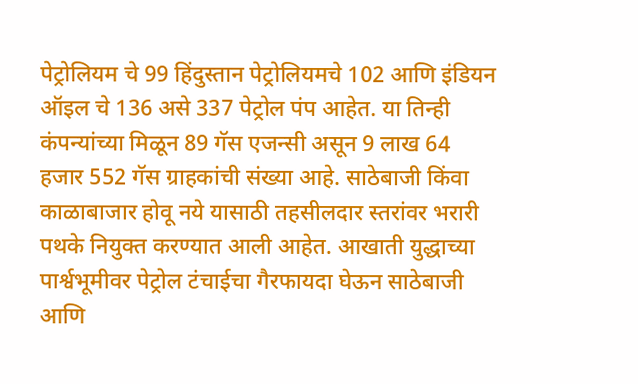पेट्रोलियम चे 99 हिंदुस्तान पेट्रोलियमचे 102 आणि इंडियन ऑइल चे 136 असे 337 पेट्रोल पंप आहेत. या तिन्ही कंपन्यांच्या मिळून 89 गॅस एजन्सी असून 9 लाख 64 हजार 552 गॅस ग्राहकांची संख्या आहे. साठेबाजी किंवा काळाबाजार होवू नये यासाठी तहसीलदार स्तरांवर भरारी पथके नियुक्त करण्यात आली आहेत. आखाती युद्धाच्या पार्श्वभूमीवर पेट्रोल टंचाईचा गैरफायदा घेऊन साठेबाजी आणि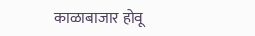काळाबाजार होवू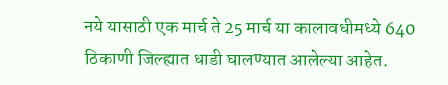नये यासाठी एक मार्च ते 25 मार्च या कालावधीमध्ये 640 ठिकाणी जिल्ह्यात धाडी घालण्यात आलेल्या आहेत.